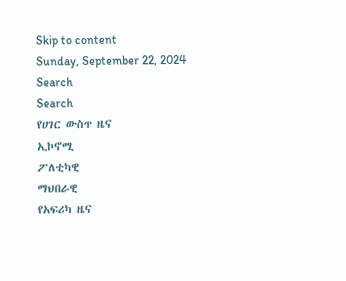Skip to content
Sunday, September 22, 2024
Search
Search
የሀገር ውስጥ ዜና
ኢኮኖሚ
ፖለቲካዊ
ማህበራዊ
የአፍሪካ ዜና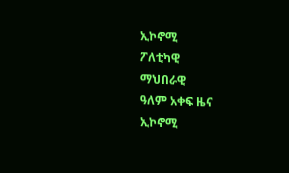ኢኮኖሚ
ፖለቲካዊ
ማህበራዊ
ዓለም አቀፍ ዜና
ኢኮኖሚ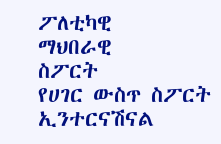ፖለቲካዊ
ማህበራዊ
ስፖርት
የሀገር ውስጥ ስፖርት
ኢንተርናሽናል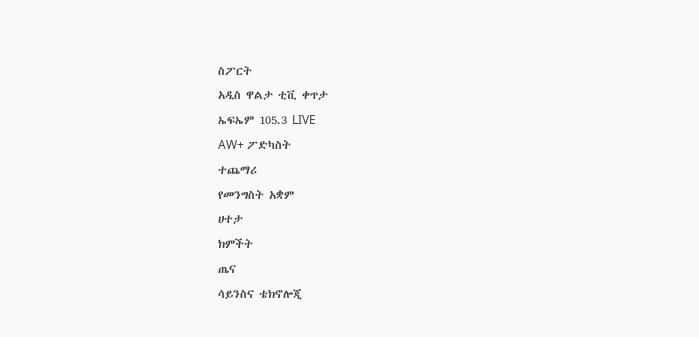ስፖርት
አዲስ ዋልታ ቲቪ ቀጥታ
ኤፍኤም 105.3 LIVE
AW+ ፖድካስት
ተጨማሪ
የመንግስት አቋም
ሀተታ
ክምችት
ጤና
ሳይንስና ቴክኖሎጂ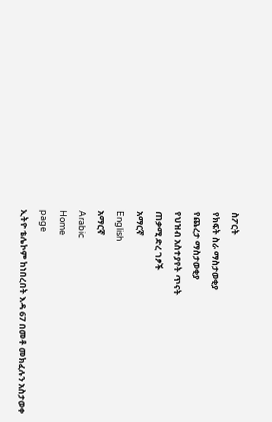ስፖርት
የክፍት ስራ ማስታወቂያ
የጨረታ ማስታወቂያ
የህዝብ አስተያየት ጥናት
ጠቃሚ ድረ ገፆች
አማርኛ
English
አማርኛ
Arabic
Home
page
ኢትዮ ቴሌኮም ከነበረበት እዳ 67 በመቶ መክፈሉን አስታወቀ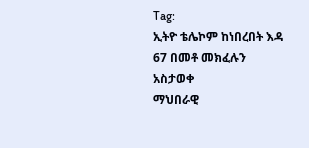Tag:
ኢትዮ ቴሌኮም ከነበረበት እዳ 67 በመቶ መክፈሉን አስታወቀ
ማህበራዊ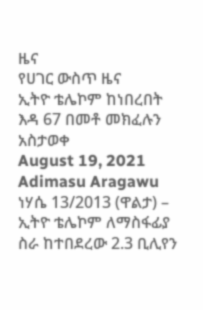ዜና
የሀገር ውስጥ ዜና
ኢትዮ ቴሌኮም ከነበረበት እዳ 67 በመቶ መክፈሉን አስታወቀ
August 19, 2021
Adimasu Aragawu
ነሃሴ 13/2013 (ዋልታ) – ኢትዮ ቴሌኮም ለማስፋፊያ ስራ ከተበደረው 2.3 ቢሊየን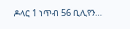ዶላር 1 ነጥብ 56 ቢሊየን…